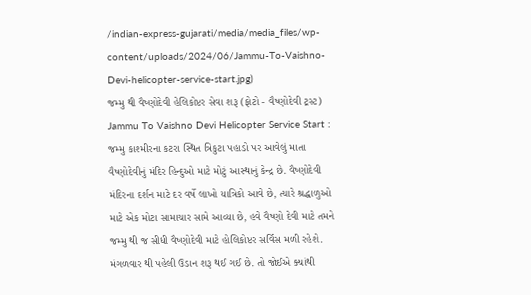/indian-express-gujarati/media/media_files/wp-content/uploads/2024/06/Jammu-To-Vaishno-Devi-helicopter-service-start.jpg)
જમ્મુ થી વૈષ્ણોદેવી હેલિકોપ્ટર સેવા શરૂ (ફોટો - વૈષ્ણોદેવી ટ્રસ્ટ)
Jammu To Vaishno Devi Helicopter Service Start : જમ્મુ કાશ્મીરના કટરા સ્થિત ત્રિકુટા પહાડો પર આવેલું માતા વૈષ્ણોદેવીનું મંદિર હિન્દુઓ માટે મોટું આસ્થાનું કેન્દ્ર છે. વૈષ્ણોદેવી મંદિરના દર્શન માટે દર વર્ષે લાખો યાત્રિકો આવે છે, ત્યારે શ્રદ્ધાળુઓ માટે એક મોટા સામાચાર સામે આવ્યા છે, હવે વૈષ્ણો દેવી માટે તમને જમ્મુ થી જ સીધી વૈષ્ણોદેવી માટે હોલિકોપ્ટર સર્વિસ મળી રહેશે. મંગળવાર થી પહેલી ઉડાન શરૂ થઈ ગઈ છે. તો જોઈએ ક્યાંથી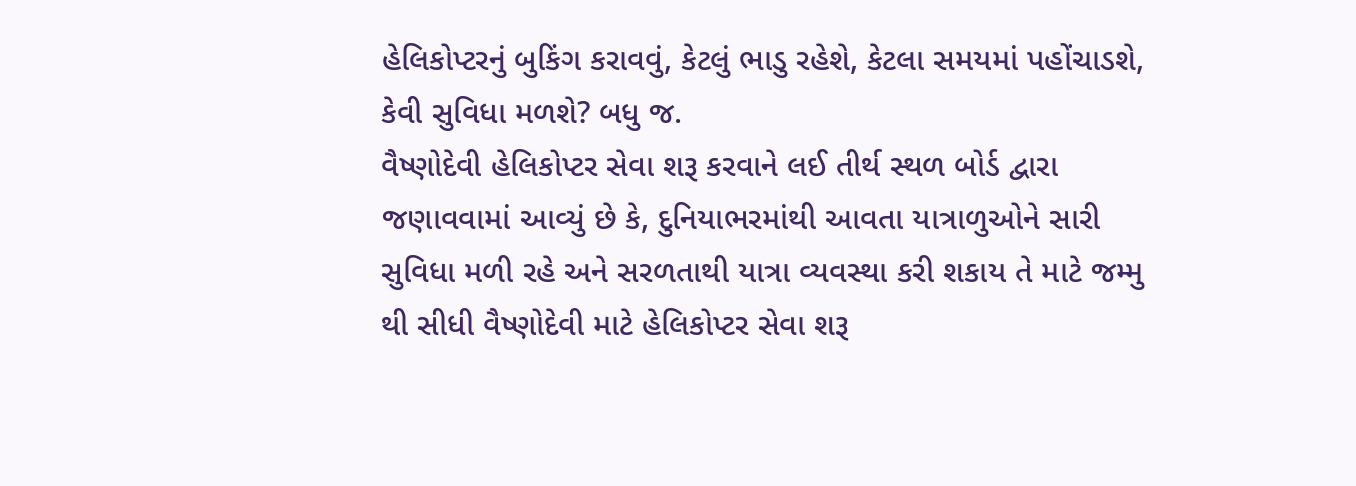હેલિકોપ્ટરનું બુકિંગ કરાવવું, કેટલું ભાડુ રહેશે, કેટલા સમયમાં પહોંચાડશે, કેવી સુવિધા મળશે? બધુ જ.
વૈષ્ણોદેવી હેલિકોપ્ટર સેવા શરૂ કરવાને લઈ તીર્થ સ્થળ બોર્ડ દ્વારા જણાવવામાં આવ્યું છે કે, દુનિયાભરમાંથી આવતા યાત્રાળુઓને સારી સુવિધા મળી રહે અને સરળતાથી યાત્રા વ્યવસ્થા કરી શકાય તે માટે જમ્મુ થી સીધી વૈષ્ણોદેવી માટે હેલિકોપ્ટર સેવા શરૂ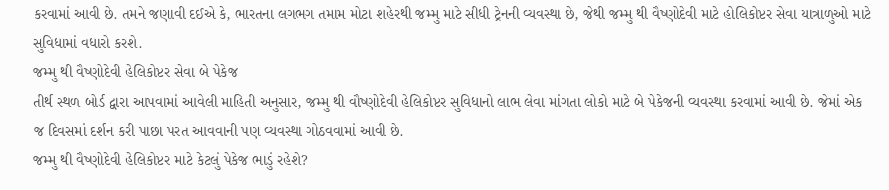કરવામાં આવી છે. તમને જણાવી દઈએ કે, ભારતના લગભગ તમામ મોટા શહેરથી જમ્મુ માટે સીધી ટ્રેનની વ્યવસ્થા છે, જેથી જમ્મુ થી વૈષ્ણોદેવી માટે હોલિકોપ્ટર સેવા યાત્રાળુઓ માટે સુવિધામાં વધારો કરશે.
જમ્મુ થી વૈષ્ણોદેવી હેલિકોપ્ટર સેવા બે પેકેજ
તીર્થ સ્થળ બોર્ડ દ્વારા આપવામાં આવેલી માહિતી અનુસાર, જમ્મુ થી વૌષ્ણોદેવી હેલિકોપ્ટર સુવિધાનો લાભ લેવા માંગતા લોકો માટે બે પેકેજની વ્યવસ્થા કરવામાં આવી છે. જેમાં એક જ દિવસમાં દર્શન કરી પાછા પરત આવવાની પણ વ્યવસ્થા ગોઠવવામાં આવી છે.
જમ્મુ થી વૈષ્ણોદેવી હેલિકોપ્ટર માટે કેટલું પેકેજ ભાડું રહેશે?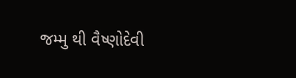જમ્મુ થી વૈષ્ણોદેવી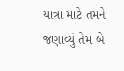યાત્રા માટે તમને જણાવ્યું તેમ બે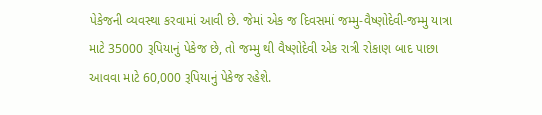પેકેજની વ્યવસ્થા કરવામાં આવી છે. જેમાં એક જ દિવસમાં જમ્મુ-વૈષ્ણોદેવી-જમ્મુ યાત્રા માટે 35000 રૂપિયાનું પેકેજ છે, તો જમ્મુ થી વૈષ્ણોદેવી એક રાત્રી રોકાણ બાદ પાછા આવવા માટે 60,000 રૂપિયાનું પેકેજ રહેશે.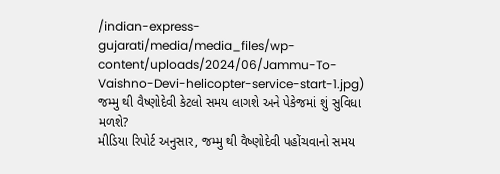/indian-express-gujarati/media/media_files/wp-content/uploads/2024/06/Jammu-To-Vaishno-Devi-helicopter-service-start-1.jpg)
જમ્મુ થી વૈષ્ણોદેવી કેટલો સમય લાગશે અને પેકેજમાં શું સુવિધા મળશે?
મીડિયા રિપોર્ટ અનુસાર, જમ્મુ થી વૈષ્ણોદેવી પહોંચવાનો સમય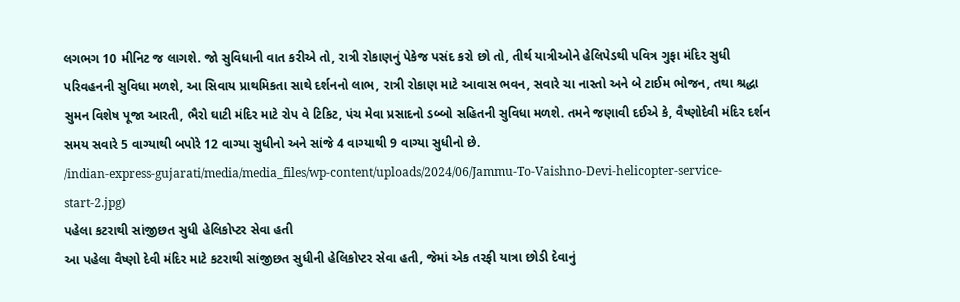લગભગ 10 મીનિટ જ લાગશે. જો સુવિધાની વાત કરીએ તો, રાત્રી રોકાણનું પેકેજ પસંદ કરો છો તો, તીર્થ યાત્રીઓને હેલિપેડથી પવિત્ર ગુફા મંદિર સુધી પરિવહનની સુવિધા મળશે, આ સિવાય પ્રાથમિકતા સાથે દર્શનનો લાભ, રાત્રી રોકાણ માટે આવાસ ભવન, સવારે ચા નાસ્તો અને બે ટાઈમ ભોજન, તથા શ્રદ્ધા સુમન વિશેષ પૂજા આરતી, ભૈરો ઘાટી મંદિર માટે રોપ વે ટિકિટ, પંચ મેવા પ્રસાદનો ડબ્બો સહિતની સુવિધા મળશે. તમને જણાવી દઈએ કે, વૈષ્ણોદેવી મંદિર દર્શન સમય સવારે 5 વાગ્યાથી બપોરે 12 વાગ્યા સુધીનો અને સાંજે 4 વાગ્યાથી 9 વાગ્યા સુધીનો છે.
/indian-express-gujarati/media/media_files/wp-content/uploads/2024/06/Jammu-To-Vaishno-Devi-helicopter-service-start-2.jpg)
પહેલા કટરાથી સાંજીછત સુધી હેલિકોપ્ટર સેવા હતી
આ પહેલા વૈષ્ણો દેવી મંદિર માટે કટરાથી સાંજીછત સુધીની હેલિકોપ્ટર સેવા હતી, જેમાં એક તરફી યાત્રા છોડી દેવાનું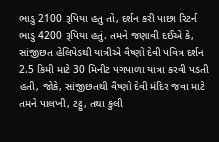ભાડુ 2100 રૂપિયા હતુ તો, દર્શન કરી પાછા રિટર્ન ભાડુ 4200 રૂપિયા હતું. તમને જણાવી દઈએ કે, સાંજીછત હેલિપેડથી યાત્રીએ વૈષ્ણો દેવી પવિત્ર દર્શન 2.5 કિમી માટે 30 મિનીટ પગપાળા યાત્રા કરવી પડતી હતી, જોકે, સાંજીછતથી વૈષ્ણો દેવી મંદિર જવા માટે તમને પાલખી, ટટ્ટુ, તથા કુલી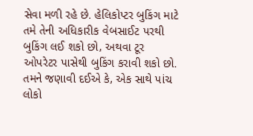સેવા મળી રહે છે. હેલિકોપ્ટર બુકિંગ માટે તમે તેની અધિકારીક વેબસાઈટ પરથી બુકિંગ લઈ શકો છો, અથવા ટૂર ઓપરેટર પાસેથી બુકિંગ કરાવી શકો છો. તમને જણાવી દઈએ કે, એક સાથે પાંચ લોકો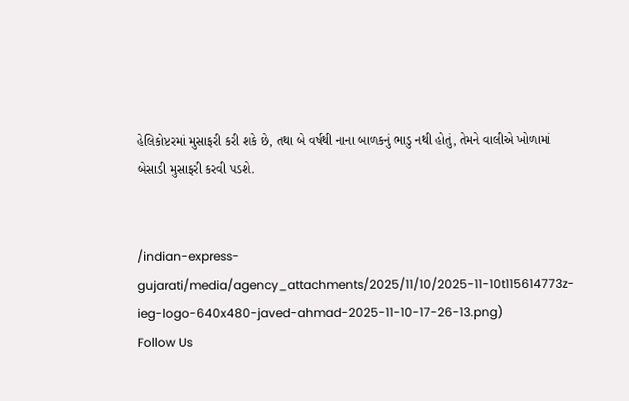હેલિકોપ્ટરમાં મુસાફરી કરી શકે છે, તથા બે વર્ષથી નાના બાળકનું ભાડુ નથી હોતું, તેમને વાલીએ ખોળામાં બેસાડી મુસાફરી કરવી પડશે.


/indian-express-gujarati/media/agency_attachments/2025/11/10/2025-11-10t115614773z-ieg-logo-640x480-javed-ahmad-2025-11-10-17-26-13.png)
Follow Us